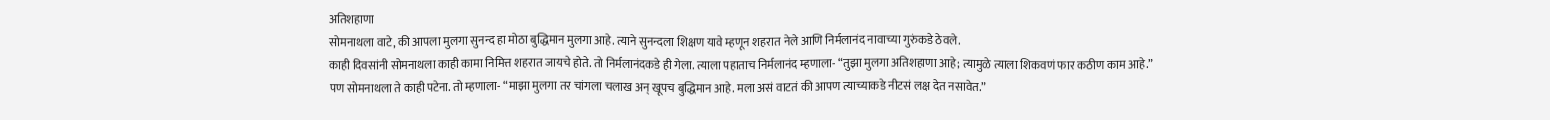अतिशहाणा
सोमनाथला वाटे, की आपला मुलगा सुनन्द हा मोठा बुद्धिमान मुलगा आहे. त्याने सुनन्दला शिक्षण यावे म्हणून शहरात नेले आणि निर्मलानंद नावाच्या गुरुंकडे ठेवले.
काही दिवसांनी सोमनाथला काही कामा निमित्त शहरात जायचे होते. तो निर्मलानंदकडे ही गेला. त्याला पहाताच निर्मलानंद म्हणाला- “तुझा मुलगा अतिशहाणा आहे; त्यामुळे त्याला शिकवणं फार कठीण काम आहे.”
पण सोमनाथला ते काही पटेना. तो म्हणाला- “माझा मुलगा तर चांगला चलाख अन् खूपच बुद्धिमान आहे. मला असं वाटतं की आपण त्याच्याकडे नीटसं लक्ष देत नसावेत.”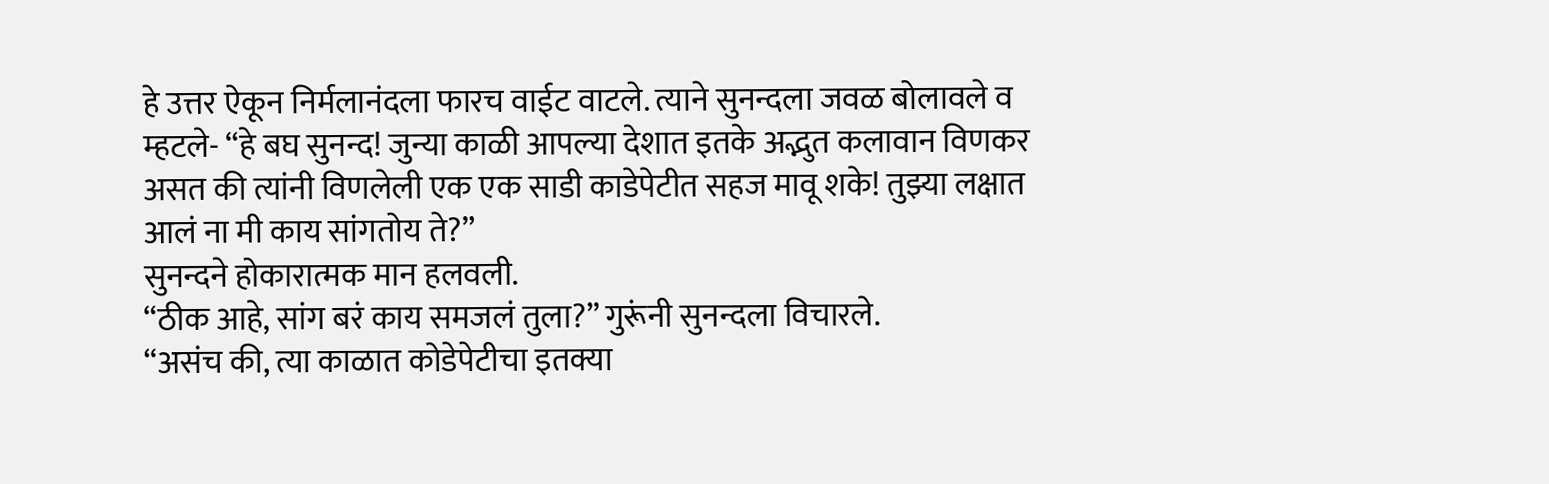हे उत्तर ऐकून निर्मलानंदला फारच वाईट वाटले. त्याने सुनन्दला जवळ बोलावले व म्हटले- “हे बघ सुनन्द! जुन्या काळी आपल्या देशात इतके अद्भुत कलावान विणकर असत की त्यांनी विणलेली एक एक साडी काडेपेटीत सहज मावू शके! तुझ्या लक्षात आलं ना मी काय सांगतोय ते?”
सुनन्दने होकारात्मक मान हलवली.
“ठीक आहे, सांग बरं काय समजलं तुला?” गुरूंनी सुनन्दला विचारले.
“असंच की, त्या काळात कोडेपेटीचा इतक्या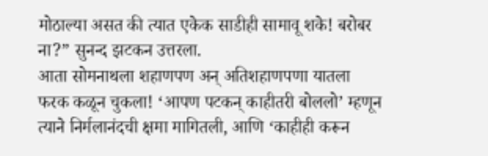मोठाल्या असत की त्यात एकेक साडीही सामावू शके! बरोबर ना?” सुनन्द झटकन उत्तरला.
आता सोमनाथला शहाणपण अन् अतिशहाणपणा यातला फरक कळून चुकला! ‘आपण पटकन् काहीतरी बोललो’ म्हणून त्याने निर्मलानंदची क्षमा मागितली, आणि ‘काहीही करून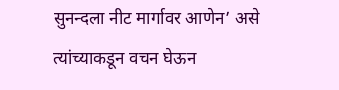सुनन्दला नीट मार्गावर आणेन’ असे त्यांच्याकडून वचन घेऊन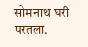सोमनाथ घरी परतला.